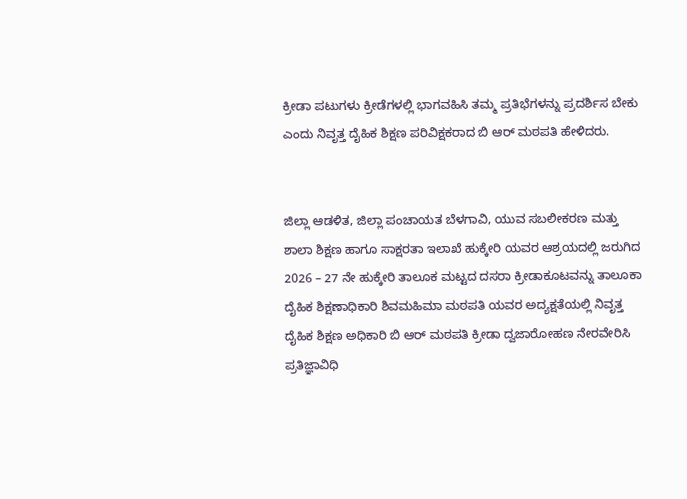ಕ್ರೀಡಾ ಪಟುಗಳು ಕ್ರೀಡೆಗಳಲ್ಲಿ ಭಾಗವಹಿಸಿ ತಮ್ಮ ಪ್ರತಿಭೆಗಳನ್ನು ಪ್ರದರ್ಶಿಸ ಬೇಕು ಎಂದು ನಿವೃತ್ತ ದೈಹಿಕ ಶಿಕ್ಷಣ ಪರಿವಿಕ್ಷಕರಾದ ಬಿ ಆರ್ ಮಠಪತಿ ಹೇಳಿದರು.


ಜಿಲ್ಲಾ ಆಡಳಿತ, ಜಿಲ್ಲಾ ಪಂಚಾಯತ ಬೆಳಗಾವಿ, ಯುವ ಸಬಲೀಕರಣ ಮತ್ತು ಶಾಲಾ ಶಿಕ್ಷಣ ಹಾಗೂ ಸಾಕ್ಷರತಾ ಇಲಾಖೆ ಹುಕ್ಕೇರಿ ಯವರ ಆಶ್ರಯದಲ್ಲಿ ಜರುಗಿದ 2026 – 27 ನೇ ಹುಕ್ಕೇರಿ ತಾಲೂಕ ಮಟ್ಟದ ದಸರಾ ಕ್ರೀಡಾಕೂಟವನ್ನು ತಾಲೂಕಾ ದೈಹಿಕ ಶಿಕ್ಷಣಾಧಿಕಾರಿ ಶಿವಮಹಿಮಾ ಮಠಪತಿ ಯವರ ಅದ್ಯಕ್ಷತೆಯಲ್ಲಿ ನಿವೃತ್ತ ದೈಹಿಕ ಶಿಕ್ಷಣ ಅಧಿಕಾರಿ ಬಿ ಆರ್ ಮಠಪತಿ ಕ್ರೀಡಾ ದ್ವಜಾರೋಹಣ ನೇರವೇರಿಸಿ ಪ್ರತಿಜ್ಞಾವಿಧಿ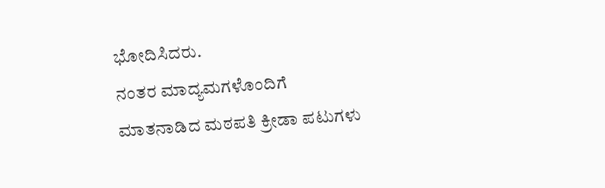ಭೋದಿಸಿದರು.
ನಂತರ ಮಾದ್ಯಮಗಳೊಂದಿಗೆ ಮಾತನಾಡಿದ ಮಠಪತಿ ಕ್ರೀಡಾ ಪಟುಗಳು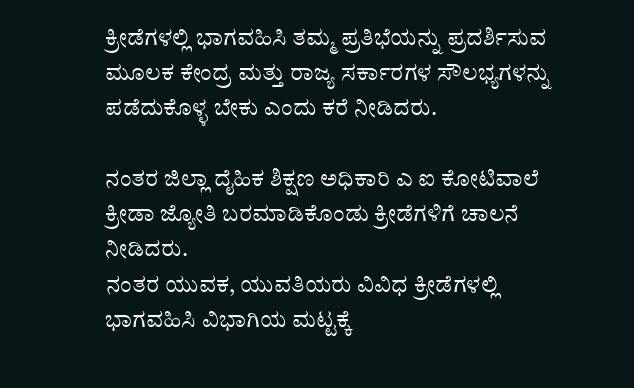ಕ್ರೀಡೆಗಳಲ್ಲಿ ಭಾಗವಹಿಸಿ ತಮ್ಮ ಪ್ರತಿಭೆಯನ್ನು ಪ್ರದರ್ಶಿಸುವ ಮೂಲಕ ಕೇಂದ್ರ ಮತ್ತು ರಾಜ್ಯ ಸರ್ಕಾರಗಳ ಸೌಲಭ್ಯಗಳನ್ನು ಪಡೆದುಕೊಳ್ಳ ಬೇಕು ಎಂದು ಕರೆ ನೀಡಿದರು.

ನಂತರ ಜಿಲ್ಲಾ ದೈಹಿಕ ಶಿಕ್ಷಣ ಅಧಿಕಾರಿ ಎ ಐ ಕೋಟಿವಾಲೆ ಕ್ರೀಡಾ ಜ್ಯೋತಿ ಬರಮಾಡಿಕೊಂಡು ಕ್ರೀಡೆಗಳಿಗೆ ಚಾಲನೆ ನೀಡಿದರು.
ನಂತರ ಯುವಕ, ಯುವತಿಯರು ವಿವಿಧ ಕ್ರೀಡೆಗಳಲ್ಲಿ ಭಾಗವಹಿಸಿ ವಿಭಾಗಿಯ ಮಟ್ಟಕ್ಕೆ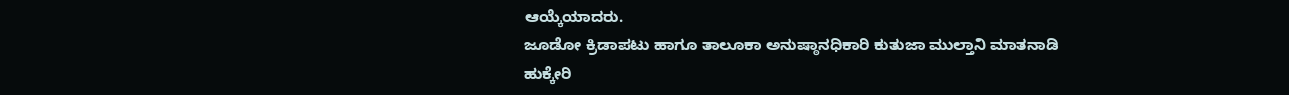ಆಯ್ಕೆಯಾದರು.
ಜೂಡೋ ಕ್ರಿಡಾಪಟು ಹಾಗೂ ತಾಲೂಕಾ ಅನುಷ್ಠಾನಧಿಕಾರಿ ಕುತುಜಾ ಮುಲ್ತಾನಿ ಮಾತನಾಡಿ ಹುಕ್ಕೇರಿ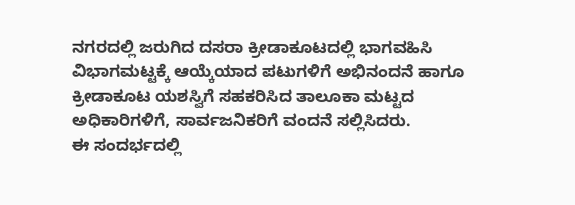ನಗರದಲ್ಲಿ ಜರುಗಿದ ದಸರಾ ಕ್ರೀಡಾಕೂಟದಲ್ಲಿ ಭಾಗವಹಿಸಿ ವಿಭಾಗಮಟ್ಟಕ್ಕೆ ಆಯ್ಕೆಯಾದ ಪಟುಗಳಿಗೆ ಅಭಿನಂದನೆ ಹಾಗೂ ಕ್ರೀಡಾಕೂಟ ಯಶಸ್ವಿಗೆ ಸಹಕರಿಸಿದ ತಾಲೂಕಾ ಮಟ್ಟದ ಅಧಿಕಾರಿಗಳಿಗೆ, ಸಾರ್ವಜನಿಕರಿಗೆ ವಂದನೆ ಸಲ್ಲಿಸಿದರು.
ಈ ಸಂದರ್ಭದಲ್ಲಿ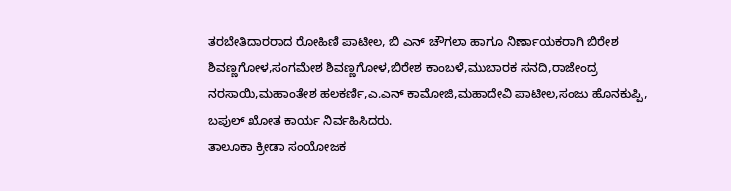ತರಬೇತಿದಾರರಾದ ರೋಹಿಣಿ ಪಾಟೀಲ, ಬಿ ಎನ್ ಚೌಗಲಾ ಹಾಗೂ ನಿರ್ಣಾಯಕರಾಗಿ ಬಿರೇಶ ಶಿವಣ್ಣಗೋಳ,ಸಂಗಮೇಶ ಶಿವಣ್ಣಗೋಳ,ಬಿರೇಶ ಕಾಂಬಳೆ,ಮುಬಾರಕ ಸನದಿ,ರಾಜೇಂದ್ರ ನರಸಾಯಿ,ಮಹಾಂತೇಶ ಹಲಕರ್ಣಿ,ಎ.ಎನ್ ಕಾಮೋಜಿ,ಮಹಾದೇವಿ ಪಾಟೀಲ,ಸಂಜು ಹೊನಕುಪ್ಪಿ, ಬಪುಲ್ ಖೋತ ಕಾರ್ಯ ನಿರ್ವಹಿಸಿದರು.
ತಾಲೂಕಾ ಕ್ರೀಡಾ ಸಂಯೋಜಕ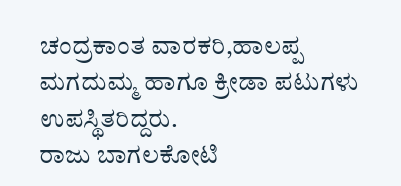ಚಂದ್ರಕಾಂತ ವಾರಕರಿ,ಹಾಲಪ್ಪ ಮಗದುಮ್ಮ ಹಾಗೂ ಕ್ರೀಡಾ ಪಟುಗಳು ಉಪಸ್ಥಿತರಿದ್ದರು.
ರಾಜು ಬಾಗಲಕೋಟಿ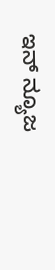ಇನ್ ನ್ಯೂಜ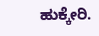ಹುಕ್ಕೇರಿ.